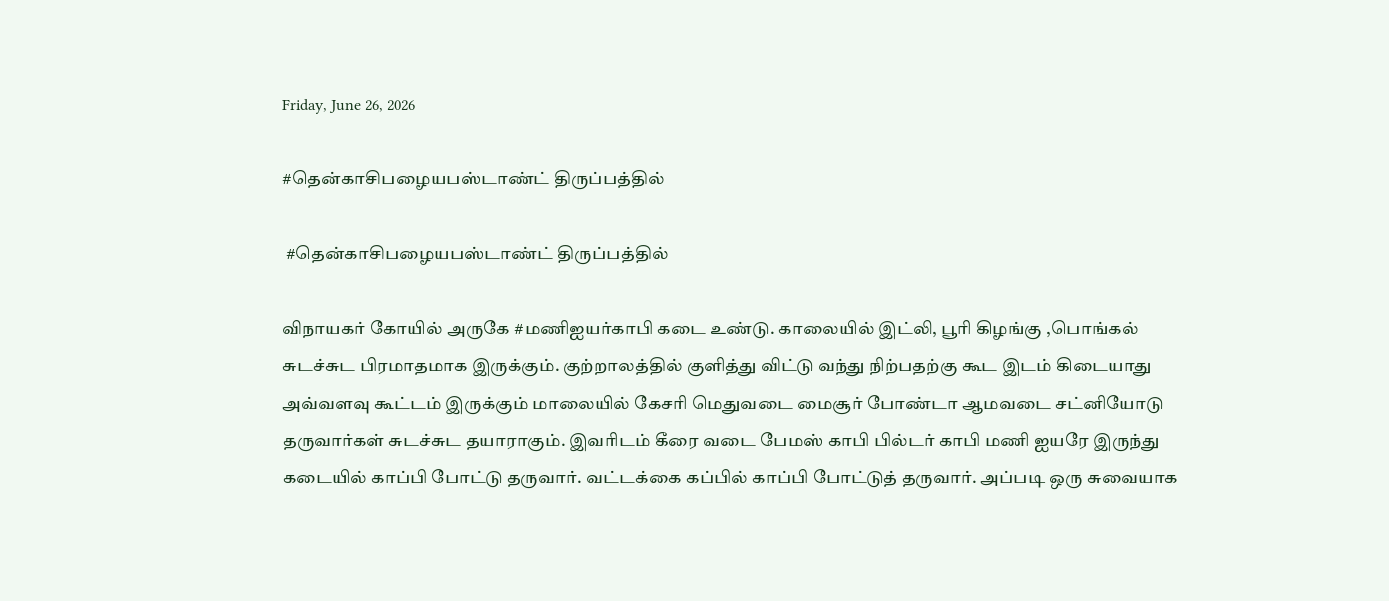Friday, June 26, 2026

#தென்காசிபழையபஸ்டாண்ட் திருப்பத்தில்

 #தென்காசிபழையபஸ்டாண்ட் திருப்பத்தில்

விநாயகர் கோயில் அருகே #மணிஐயர்காபி கடை உண்டு. காலையில் இட்லி, பூரி கிழங்கு ,பொங்கல் சுடச்சுட பிரமாதமாக இருக்கும். குற்றாலத்தில் குளித்து விட்டு வந்து நிற்பதற்கு கூட இடம் கிடையாது அவ்வளவு கூட்டம் இருக்கும் மாலையில் கேசரி மெதுவடை மைசூர் போண்டா ஆமவடை சட்னியோடு தருவார்கள் சுடச்சுட தயாராகும். இவரிடம் கீரை வடை பேமஸ் காபி பில்டர் காபி மணி ஐயரே இருந்து கடையில் காப்பி போட்டு தருவார். வட்டக்கை கப்பில் காப்பி போட்டுத் தருவார். அப்படி ஒரு சுவையாக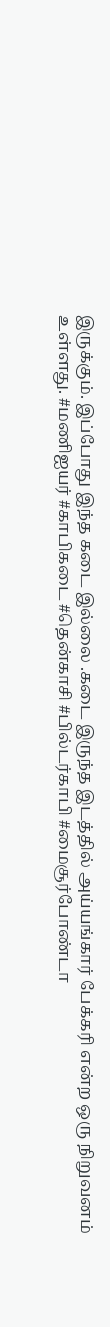இருக்கும். இப்போது இந்த கடை இல்லை .கடை இருந்த இடத்தில் அய்யங்கார் பேக்கரி என்ற ஒரு நிறுவனம் உள்ளது. #மணிஐயர் #காபிகடை #தென்காசி #பில்டர்காபி #மைசூர்போண்டா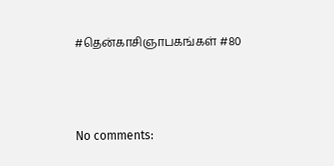#தென்காசிஞாபகங்கள் #80



No comments: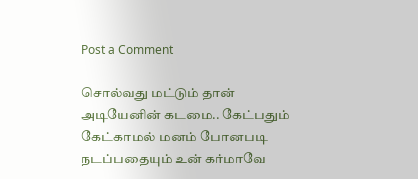Post a Comment

சொல்வது மட்டும் தான் அடியேனின் கடமை.. கேட்பதும் கேட்காமல் மனம் போனபடி நடப்பதையும் உன் கர்மாவே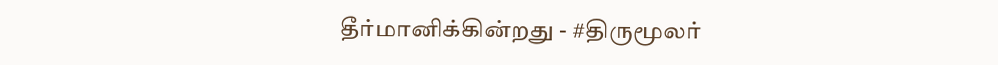தீர்மானிக்கின்றது - #திருமூலர்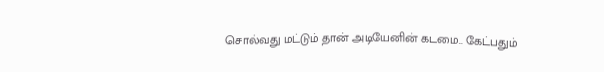சொல்வது மட்டும் தான் அடியேனின் கடமை.. கேட்பதும்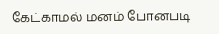கேட்காமல் மனம் போனபடி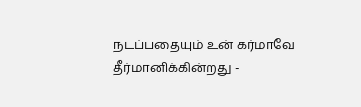நடப்பதையும் உன் கர்மாவே தீர்மானிக்கின்றது -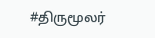#திருமூலர்